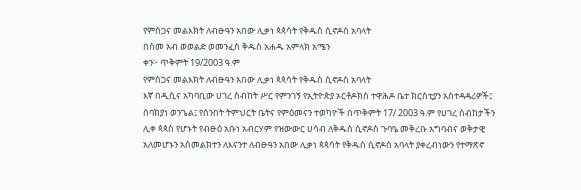የምስጋና መልእክት ለብፁዓን አበው ሊቃነ ጳጳሳት የቅዱስ ሲኖዶስ አባላት
በስመ አብ ወወልድ ወመንፈስ ቅዱስ አሐዱ አምላክ አሜን
ቀን፦ ጥቅምት 19/2003 ዓ.ም
የምስጋና መልእክት ለብፁዓን አበው ሊቃነ ጳጳሳት የቅዱስ ሲኖዶስ አባላት
እኛ በዲሲና አካባቢው ሀገረ ስብከት ሥር የምንገኝ የኢትዮጵያ ኦርቶዶክስ ተዋሕዶ ቤተ ክርስቲያን አስተዳዳሪዎች፤ ሰባክያነ ወንጌል፤ የሰንበት ትምህርት ቤትና የምዕመናን ተወካዮች በጥቅምት 17/ 2003 ዓ.ም የሀገረ ስብከታችን ሊቀ ጳጳስ የሆኑት የብፁዕ አቡነ አብርሃም የዝውውር ሀሳብ ለቅዱስ ሲኖዶስ ጉባዔ መቅረቡ አግባብና ወቅታዊ አለመሆኑን አስመልክተን ለእናንተ ለብፁዓን አበው ሊቃነ ጳጳሳት የቅዱስ ሲኖዶስ አባላት ያቀረብነውን የተማጽኖ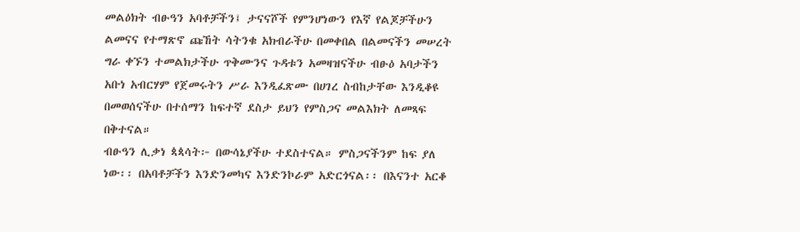መልዕክት ብፁዓን አባቶቻችን፤ ታናናሾች የምንሆነውን የእኛ የልጆቻችሁን ልመናና የተማጽኖ ጩኸት ሳትንቁ አክብራችሁ በመቀበል በልመናችን መሠረት ግራ ቀኙን ተመልክታችሁ ጥቅሙንና ጉዳቱን አመዛዝናችሁ ብፁዕ አባታችን አቡነ አብርሃም የጀመሩትን ሥራ እንዲፈጽሙ በሀገረ ስብከታቸው እንዲቆዩ በመወሰናችሁ በተሰማን ከፍተኛ ደስታ ይህን የምስጋና መልእክት ለመጻፍ በቅተናል።
ብፁዓን ሊቃነ ጳጳሳት፦ በውሳኔያችሁ ተደስተናል። ምስጋናችንም ከፍ ያለ ነው፡፡ በአባቶቻችን እንድንመካና እንድንኮራም አድርጎናል፡፡ በእናንተ አርቆ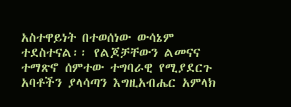አስተዋይነት በተወሰነው ውሳኔም ተደስተናል፡፡ የልጆቻቸውን ልመናና ተማጽኖ ሰምተው ተግባራዊ የሚያደርጉ አባቶችን ያላሳጣን እግዚአብሔር አምላክ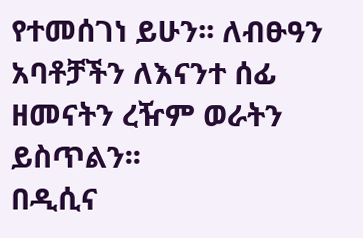የተመሰገነ ይሁን፡፡ ለብፁዓን አባቶቻችን ለእናንተ ሰፊ ዘመናትን ረዥም ወራትን ይስጥልን፡፡
በዲሲና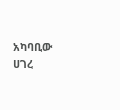አካባቢው ሀገረ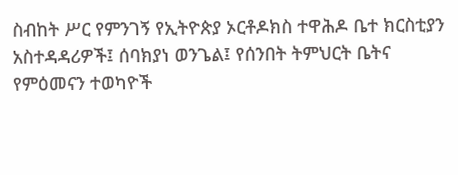ስብከት ሥር የምንገኝ የኢትዮጵያ ኦርቶዶክስ ተዋሕዶ ቤተ ክርስቲያን
አስተዳዳሪዎች፤ ሰባክያነ ወንጌል፤ የሰንበት ትምህርት ቤትና የምዕመናን ተወካዮች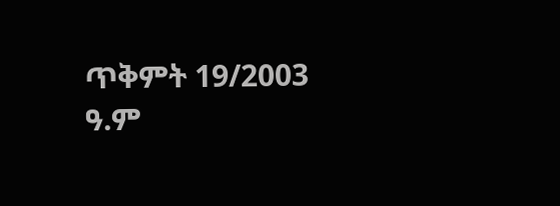ጥቅምት 19/2003 ዓ.ም